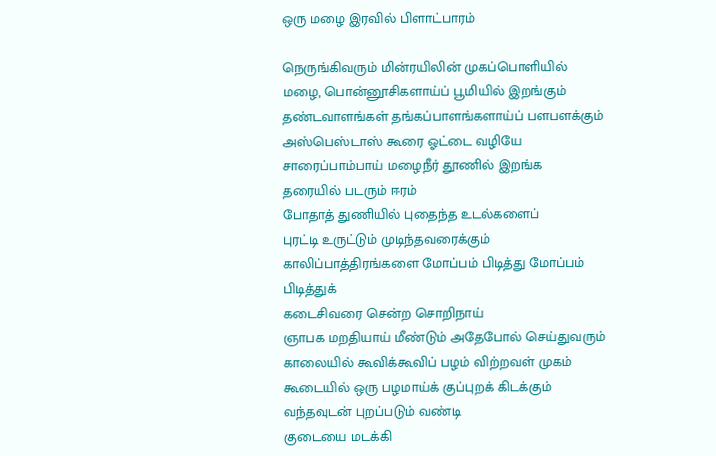ஒரு மழை இரவில் பிளாட்பாரம்

நெருங்கிவரும் மின்ரயிலின் முகப்பொளியில்
மழை, பொன்னூசிகளாய்ப் பூமியில் இறங்கும்
தண்டவாளங்கள் தங்கப்பாளங்களாய்ப் பளபளக்கும்
அஸ்பெஸ்டாஸ் கூரை ஓட்டை வழியே
சாரைப்பாம்பாய் மழைநீர் தூணில் இறங்க
தரையில் படரும் ஈரம்
போதாத் துணியில் புதைந்த உடல்களைப்
புரட்டி உருட்டும் முடிந்தவரைக்கும்
காலிப்பாத்திரங்களை மோப்பம் பிடித்து மோப்பம் பிடித்துக்
கடைசிவரை சென்ற சொறிநாய்
ஞாபக மறதியாய் மீண்டும் அதேபோல் செய்துவரும்
காலையில் கூவிக்கூவிப் பழம் விற்றவள் முகம்
கூடையில் ஒரு பழமாய்க் குப்புறக் கிடக்கும்
வந்தவுடன் புறப்படும் வண்டி
குடையை மடக்கி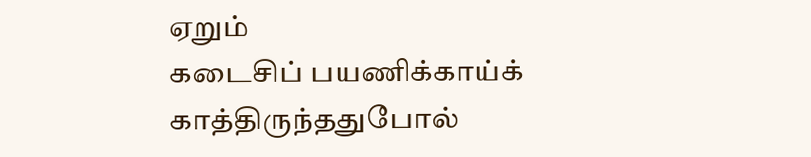ஏறும்
கடைசிப் பயணிக்காய்க் காத்திருந்ததுபோல்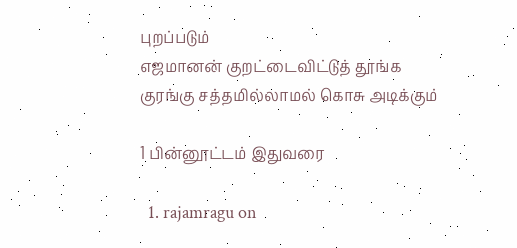புறப்படும்
எஜமானன் குறட்டைவிட்டுத் தூங்க
குரங்கு சத்தமில்லாமல் கொசு அடிக்கும்

1 பின்னூட்டம் இதுவரை

  1. rajamragu on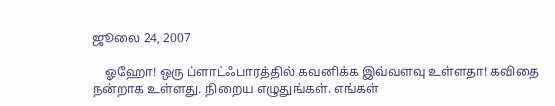ஜூலை 24, 2007

    ஓஹோ! ஒரு ப்ளாட்ஃபாரத்தில் கவனிக்க இவ்வளவு உள்ளதா! கவிதை நன்றாக உள்ளது. நிறைய எழுதுங்கள். எங்கள்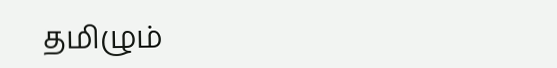தமிழும்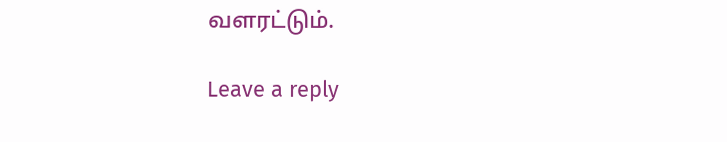வளரட்டும்.

Leave a reply